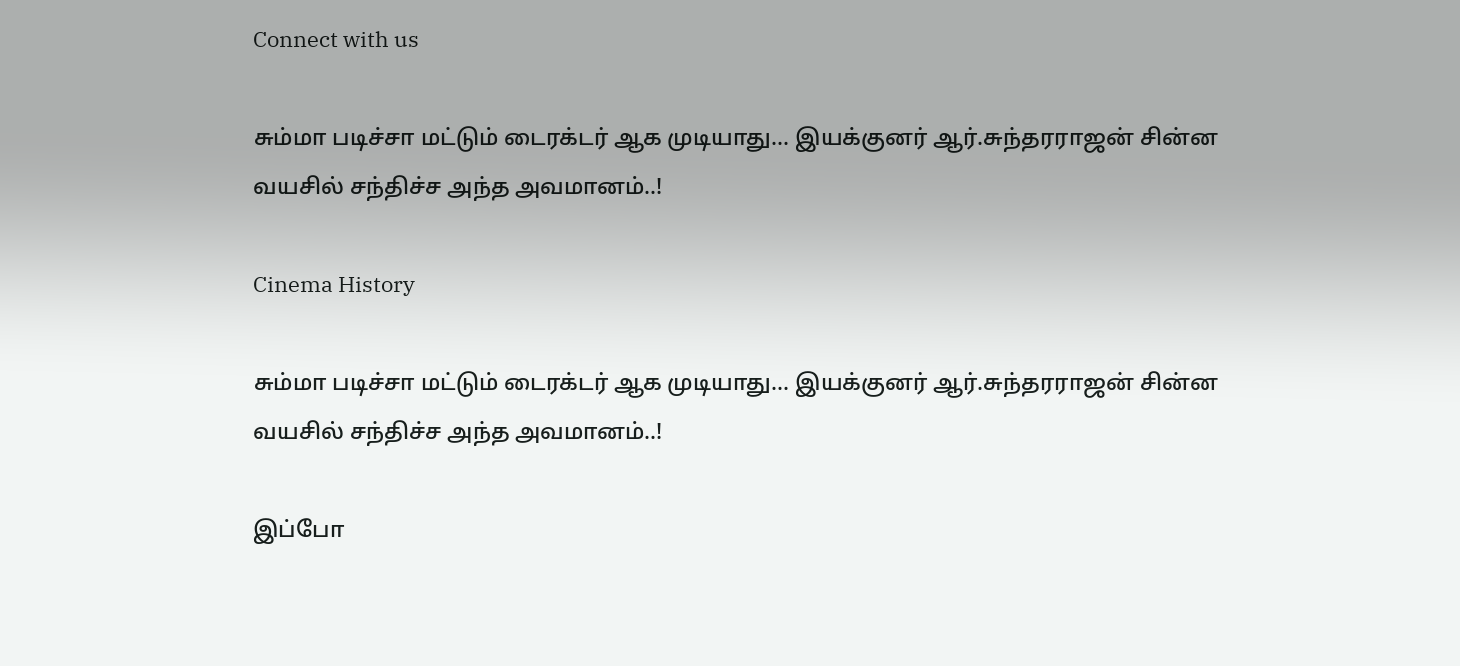Connect with us

சும்மா படிச்சா மட்டும் டைரக்டர் ஆக முடியாது… இயக்குனர் ஆர்.சுந்தரராஜன் சின்ன வயசில் சந்திச்ச அந்த அவமானம்..!

Cinema History

சும்மா படிச்சா மட்டும் டைரக்டர் ஆக முடியாது… இயக்குனர் ஆர்.சுந்தரராஜன் சின்ன வயசில் சந்திச்ச அந்த அவமானம்..!

இப்போ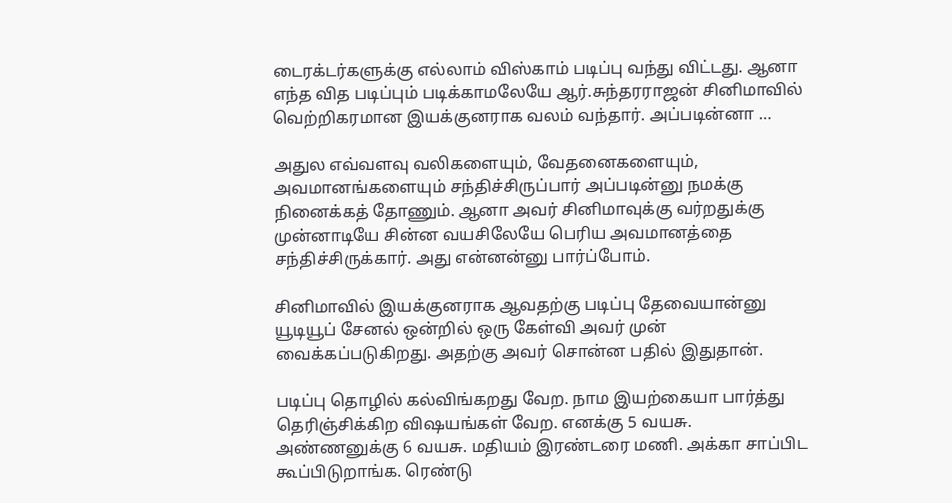டைரக்டர்களுக்கு எல்லாம் விஸ்காம் படிப்பு வந்து விட்டது. ஆனா எந்த வித படிப்பும் படிக்காமலேயே ஆர்.சுந்தரராஜன் சினிமாவில் வெற்றிகரமான இயக்குனராக வலம் வந்தார். அப்படின்னா …

அதுல எவ்வளவு வலிகளையும், வேதனைகளையும், அவமானங்களையும் சந்திச்சிருப்பார் அப்படின்னு நமக்கு நினைக்கத் தோணும். ஆனா அவர் சினிமாவுக்கு வர்றதுக்கு முன்னாடியே சின்ன வயசிலேயே பெரிய அவமானத்தை சந்திச்சிருக்கார். அது என்னன்னு பார்ப்போம்.

சினிமாவில் இயக்குனராக ஆவதற்கு படிப்பு தேவையான்னு யூடியூப் சேனல் ஒன்றில் ஒரு கேள்வி அவர் முன் வைக்கப்படுகிறது. அதற்கு அவர் சொன்ன பதில் இதுதான்.

படிப்பு தொழில் கல்விங்கறது வேற. நாம இயற்கையா பார்த்து தெரிஞ்சிக்கிற விஷயங்கள் வேற. எனக்கு 5 வயசு. அண்ணனுக்கு 6 வயசு. மதியம் இரண்டரை மணி. அக்கா சாப்பிட கூப்பிடுறாங்க. ரெண்டு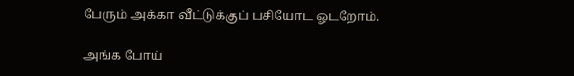பேரும் அக்கா வீட்டுக்குப் பசியோட ஓடறோம்.

அங்க போய்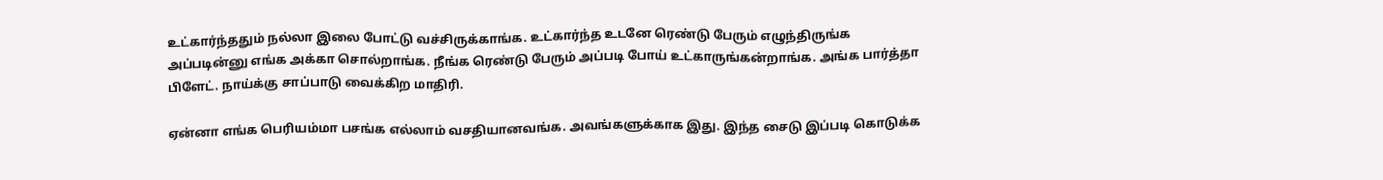உட்கார்ந்ததும் நல்லா இலை போட்டு வச்சிருக்காங்க. உட்கார்ந்த உடனே ரெண்டு பேரும் எழுந்திருங்க அப்படின்னு எங்க அக்கா சொல்றாங்க. நீங்க ரெண்டு பேரும் அப்படி போய் உட்காருங்கன்றாங்க. அங்க பார்த்தா பிளேட். நாய்க்கு சாப்பாடு வைக்கிற மாதிரி.

ஏன்னா எங்க பெரியம்மா பசங்க எல்லாம் வசதியானவங்க. அவங்களுக்காக இது. இந்த சைடு இப்படி கொடுக்க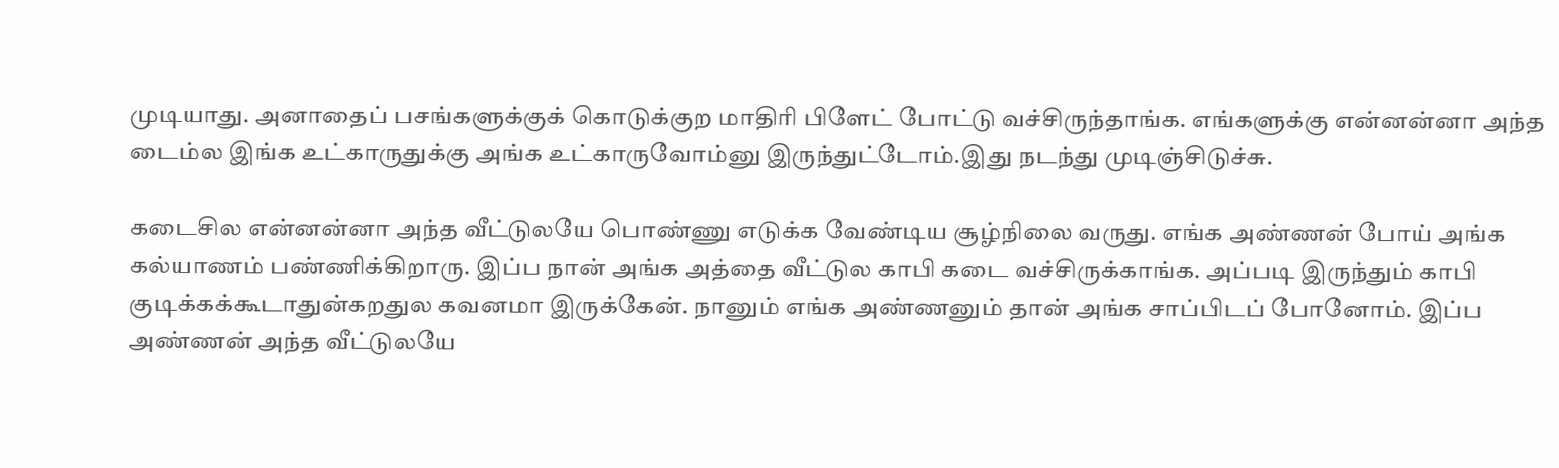முடியாது. அனாதைப் பசங்களுக்குக் கொடுக்குற மாதிரி பிளேட் போட்டு வச்சிருந்தாங்க. எங்களுக்கு என்னன்னா அந்த டைம்ல இங்க உட்காருதுக்கு அங்க உட்காருவோம்னு இருந்துட்டோம்.இது நடந்து முடிஞ்சிடுச்சு.

கடைசில என்னன்னா அந்த வீட்டுலயே பொண்ணு எடுக்க வேண்டிய சூழ்நிலை வருது. எங்க அண்ணன் போய் அங்க கல்யாணம் பண்ணிக்கிறாரு. இப்ப நான் அங்க அத்தை வீட்டுல காபி கடை வச்சிருக்காங்க. அப்படி இருந்தும் காபி குடிக்கக்கூடாதுன்கறதுல கவனமா இருக்கேன். நானும் எங்க அண்ணனும் தான் அங்க சாப்பிடப் போனோம். இப்ப அண்ணன் அந்த வீட்டுலயே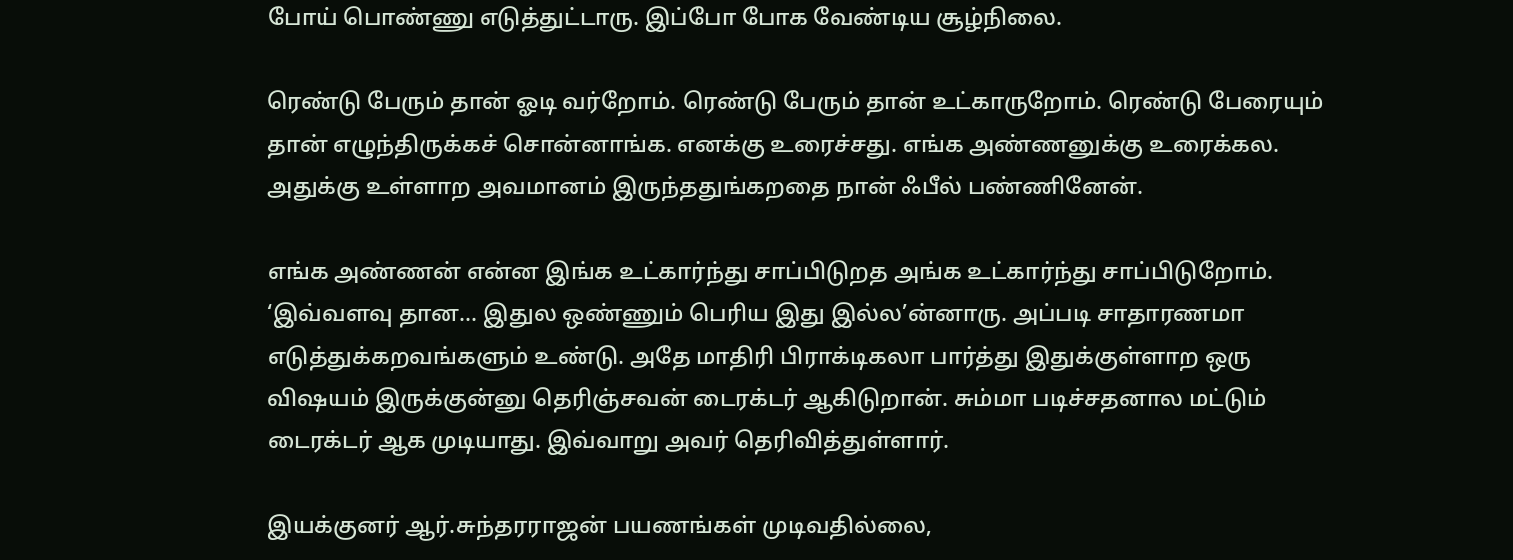போய் பொண்ணு எடுத்துட்டாரு. இப்போ போக வேண்டிய சூழ்நிலை.

ரெண்டு பேரும் தான் ஓடி வர்றோம். ரெண்டு பேரும் தான் உட்காருறோம். ரெண்டு பேரையும் தான் எழுந்திருக்கச் சொன்னாங்க. எனக்கு உரைச்சது. எங்க அண்ணனுக்கு உரைக்கல. அதுக்கு உள்ளாற அவமானம் இருந்ததுங்கறதை நான் ஃபீல் பண்ணினேன்.

எங்க அண்ணன் என்ன இங்க உட்கார்ந்து சாப்பிடுறத அங்க உட்கார்ந்து சாப்பிடுறோம். ‘இவ்வளவு தான… இதுல ஒண்ணும் பெரிய இது இல்ல’ன்னாரு. அப்படி சாதாரணமா எடுத்துக்கறவங்களும் உண்டு. அதே மாதிரி பிராக்டிகலா பார்த்து இதுக்குள்ளாற ஒரு விஷயம் இருக்குன்னு தெரிஞ்சவன் டைரக்டர் ஆகிடுறான். சும்மா படிச்சதனால மட்டும் டைரக்டர் ஆக முடியாது. இவ்வாறு அவர் தெரிவித்துள்ளார்.

இயக்குனர் ஆர்.சுந்தரராஜன் பயணங்கள் முடிவதில்லை,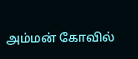அம்மன் கோவில்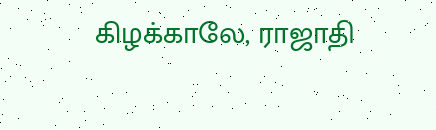கிழக்காலே, ராஜாதி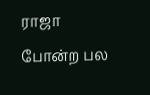ராஜா போன்ற பல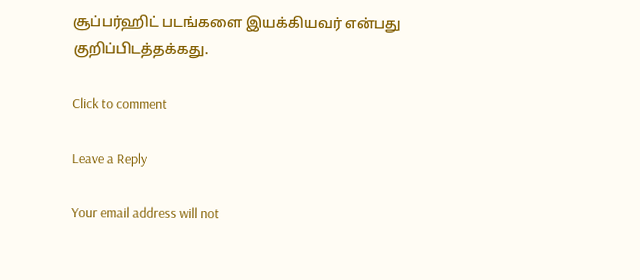சூப்பர்ஹிட் படங்களை இயக்கியவர் என்பது குறிப்பிடத்தக்கது.

Click to comment

Leave a Reply

Your email address will not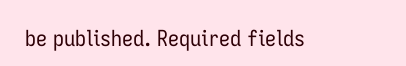be published. Required fields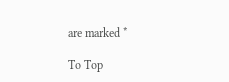are marked *

To Top